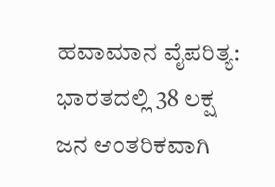ಹವಾಮಾನ ವೈಪರಿತ್ಯ: ಭಾರತದಲ್ಲಿ 38 ಲಕ್ಷ ಜನ ಆಂತರಿಕವಾಗಿ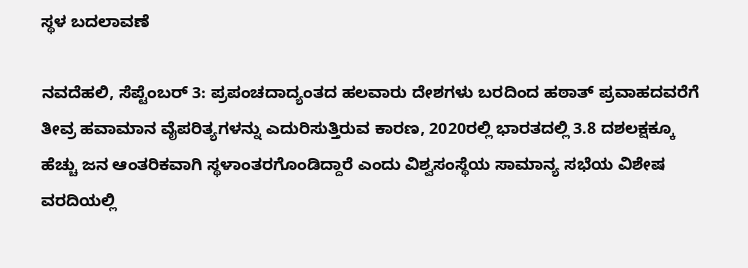ಸ್ಥಳ ಬದಲಾವಣೆ

ನವದೆಹಲಿ, ಸೆಪ್ಟೆಂಬರ್ 3: ಪ್ರಪಂಚದಾದ್ಯಂತದ ಹಲವಾರು ದೇಶಗಳು ಬರದಿಂದ ಹಠಾತ್ ಪ್ರವಾಹದವರೆಗೆ ತೀವ್ರ ಹವಾಮಾನ ವೈಪರಿತ್ಯಗಳನ್ನು ಎದುರಿಸುತ್ತಿರುವ ಕಾರಣ, 2020ರಲ್ಲಿ ಭಾರತದಲ್ಲಿ 3.8 ದಶಲಕ್ಷಕ್ಕೂ ಹೆಚ್ಚು ಜನ ಆಂತರಿಕವಾಗಿ ಸ್ಥಳಾಂತರಗೊಂಡಿದ್ದಾರೆ ಎಂದು ವಿಶ್ವಸಂಸ್ಥೆಯ ಸಾಮಾನ್ಯ ಸಭೆಯ ವಿಶೇಷ ವರದಿಯಲ್ಲಿ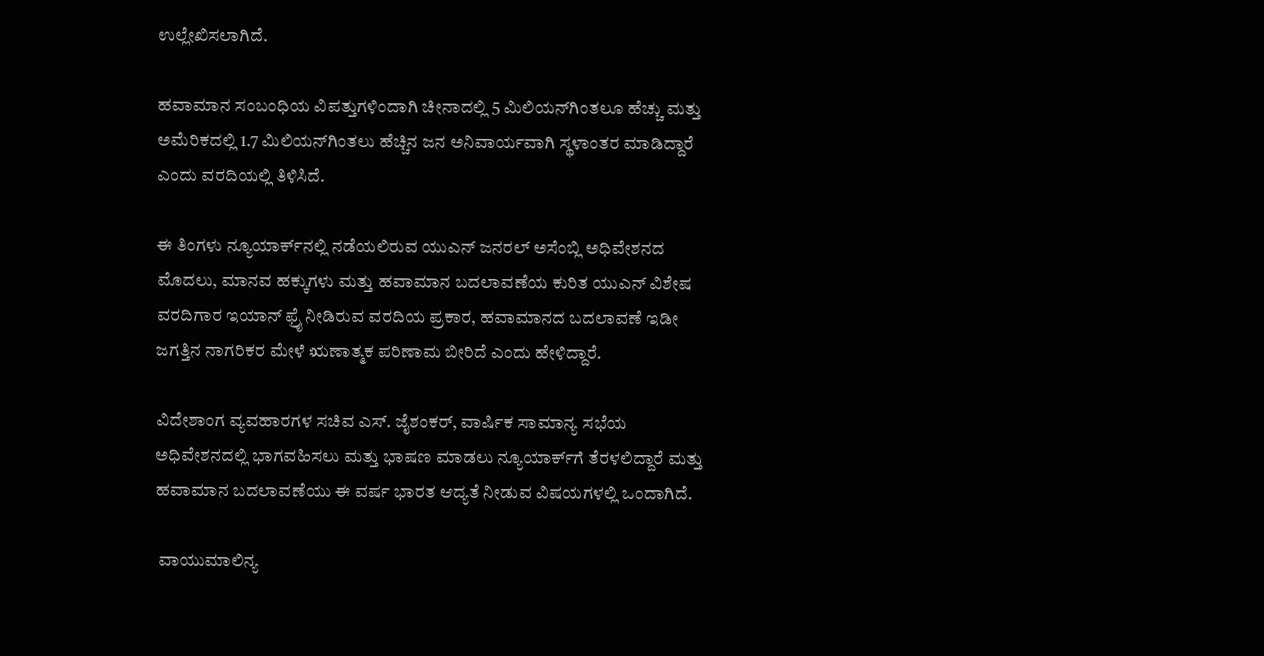ಉಲ್ಲೇಖಿಸಲಾಗಿದೆ.

ಹವಾಮಾನ ಸಂಬಂಧಿಯ ವಿಪತ್ತುಗಳಿಂದಾಗಿ ಚೀನಾದಲ್ಲಿ 5 ಮಿಲಿಯನ್‌ಗಿಂತಲೂ ಹೆಚ್ಚು ಮತ್ತು ಅಮೆರಿಕದಲ್ಲಿ 1.7 ಮಿಲಿಯನ್‌ಗಿಂತಲು ಹೆಚ್ಚಿನ ಜನ ಅನಿವಾರ್ಯವಾಗಿ ಸ್ಥಳಾಂತರ ಮಾಡಿದ್ದಾರೆ ಎಂದು ವರದಿಯಲ್ಲಿ ತಿಳಿಸಿದೆ.

ಈ ತಿಂಗಳು ನ್ಯೂಯಾರ್ಕ್‌ನಲ್ಲಿ ನಡೆಯಲಿರುವ ಯುಎನ್ ಜನರಲ್ ಅಸೆಂಬ್ಲಿ ಅಧಿವೇಶನದ ಮೊದಲು, ಮಾನವ ಹಕ್ಕುಗಳು ಮತ್ತು ಹವಾಮಾನ ಬದಲಾವಣೆಯ ಕುರಿತ ಯುಎನ್ ವಿಶೇಷ ವರದಿಗಾರ ಇಯಾನ್ ಫ್ರೈ ನೀಡಿರುವ ವರದಿಯ ಪ್ರಕಾರ, ಹವಾಮಾನದ ಬದಲಾವಣೆ ಇಡೀ ಜಗತ್ತಿನ ನಾಗರಿಕರ ಮೇಳೆ ಋಣಾತ್ಮಕ ಪರಿಣಾಮ ಬೀರಿದೆ ಎಂದು ಹೇಳಿದ್ದಾರೆ.

ವಿದೇಶಾಂಗ ವ್ಯವಹಾರಗಳ ಸಚಿವ ಎಸ್. ಜೈಶಂಕರ್, ವಾರ್ಷಿಕ ಸಾಮಾನ್ಯ ಸಭೆಯ ಅಧಿವೇಶನದಲ್ಲಿ ಭಾಗವಹಿಸಲು ಮತ್ತು ಭಾಷಣ ಮಾಡಲು ನ್ಯೂಯಾರ್ಕ್‌ಗೆ ತೆರಳಲಿದ್ದಾರೆ ಮತ್ತು ಹವಾಮಾನ ಬದಲಾವಣೆಯು ಈ ವರ್ಷ ಭಾರತ ಆದ್ಯತೆ ನೀಡುವ ವಿಷಯಗಳಲ್ಲಿ ಒಂದಾಗಿದೆ.

 ವಾಯುಮಾಲಿನ್ಯ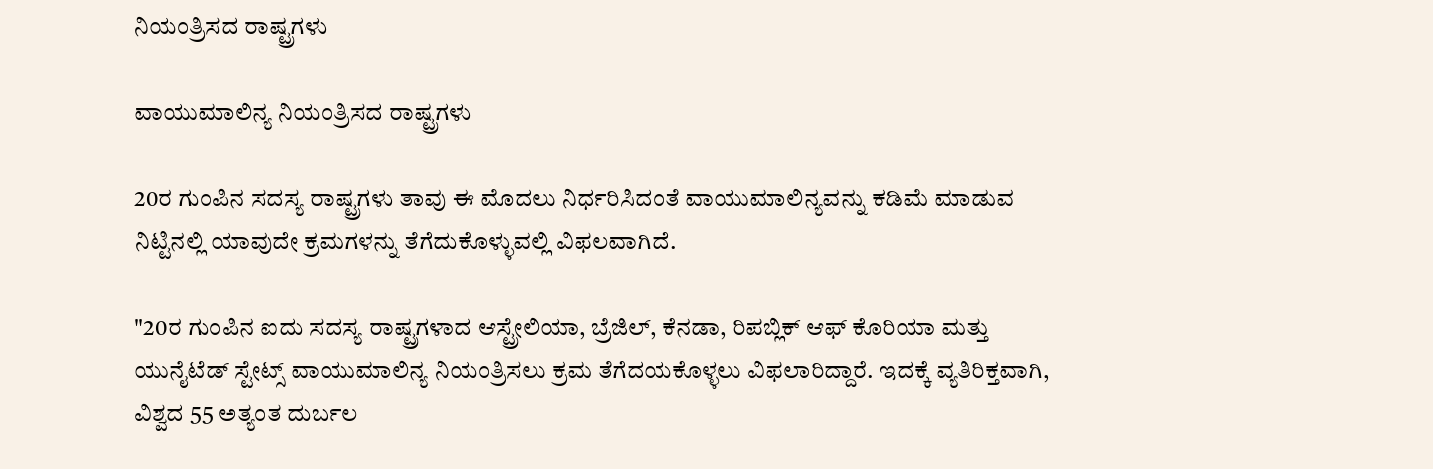ನಿಯಂತ್ರಿಸದ ರಾಷ್ಟ್ರಗಳು

ವಾಯುಮಾಲಿನ್ಯ ನಿಯಂತ್ರಿಸದ ರಾಷ್ಟ್ರಗಳು

20ರ ಗುಂಪಿನ ಸದಸ್ಯ ರಾಷ್ಟ್ರಗಳು ತಾವು ಈ ಮೊದಲು ನಿರ್ಧರಿಸಿದಂತೆ ವಾಯುಮಾಲಿನ್ಯವನ್ನು ಕಡಿಮೆ ಮಾಡುವ ನಿಟ್ಟಿನಲ್ಲಿ ಯಾವುದೇ ಕ್ರಮಗಳನ್ನು ತೆಗೆದುಕೊಳ್ಳುವಲ್ಲಿ ವಿಫಲವಾಗಿದೆ.

"20ರ ಗುಂಪಿನ ಐದು ಸದಸ್ಯ ರಾಷ್ಟ್ರಗಳಾದ ಆಸ್ಟ್ರೇಲಿಯಾ, ಬ್ರೆಜಿಲ್, ಕೆನಡಾ, ರಿಪಬ್ಲಿಕ್ ಆಫ್ ಕೊರಿಯಾ ಮತ್ತು ಯುನೈಟೆಡ್ ಸ್ಟೇಟ್ಸ್ ವಾಯುಮಾಲಿನ್ಯ ನಿಯಂತ್ರಿಸಲು ಕ್ರಮ ತೆಗೆದಯಕೊಳ್ಳಲು ವಿಫಲಾರಿದ್ದಾರೆ. ಇದಕ್ಕೆ ವ್ಯತಿರಿಕ್ತವಾಗಿ, ವಿಶ್ವದ 55 ಅತ್ಯಂತ ದುರ್ಬಲ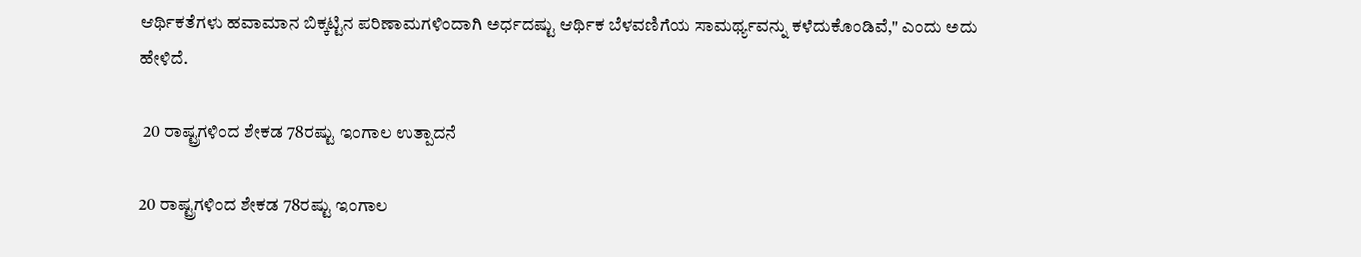ಆರ್ಥಿಕತೆಗಳು ಹವಾಮಾನ ಬಿಕ್ಕಟ್ಟಿನ ಪರಿಣಾಮಗಳಿಂದಾಗಿ ಅರ್ಧದಷ್ಟು ಆರ್ಥಿಕ ಬೆಳವಣಿಗೆಯ ಸಾಮರ್ಥ್ಯವನ್ನು ಕಳೆದುಕೊಂಡಿವೆ," ಎಂದು ಅದು ಹೇಳಿದೆ.

 20 ರಾಷ್ಟ್ರಗಳಿಂದ ಶೇಕಡ 78ರಷ್ಟು ಇಂಗಾಲ ಉತ್ಪಾದನೆ

20 ರಾಷ್ಟ್ರಗಳಿಂದ ಶೇಕಡ 78ರಷ್ಟು ಇಂಗಾಲ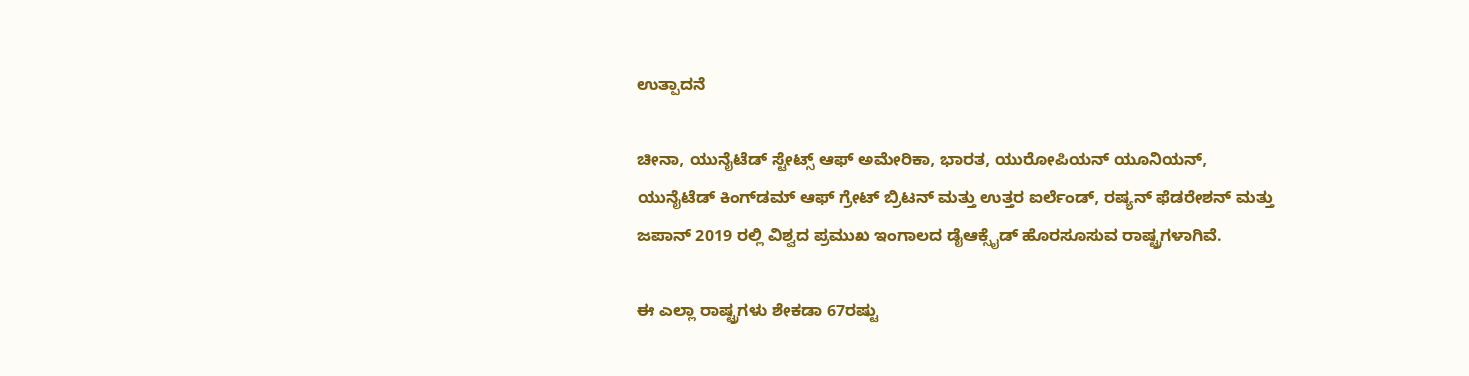ಉತ್ಪಾದನೆ

ಚೀನಾ, ಯುನೈಟೆಡ್ ಸ್ಟೇಟ್ಸ್ ಆಫ್ ಅಮೇರಿಕಾ, ಭಾರತ, ಯುರೋಪಿಯನ್ ಯೂನಿಯನ್, ಯುನೈಟೆಡ್ ಕಿಂಗ್‌ಡಮ್ ಆಫ್ ಗ್ರೇಟ್ ಬ್ರಿಟನ್ ಮತ್ತು ಉತ್ತರ ಐರ್ಲೆಂಡ್, ರಷ್ಯನ್ ಫೆಡರೇಶನ್ ಮತ್ತು ಜಪಾನ್ 2019 ರಲ್ಲಿ ವಿಶ್ವದ ಪ್ರಮುಖ ಇಂಗಾಲದ ಡೈಆಕ್ಸೈಡ್ ಹೊರಸೂಸುವ ರಾಷ್ಟ್ರಗಳಾಗಿವೆ.

ಈ ಎಲ್ಲಾ ರಾಷ್ಟ್ರಗಳು ಶೇಕಡಾ 67ರಷ್ಟು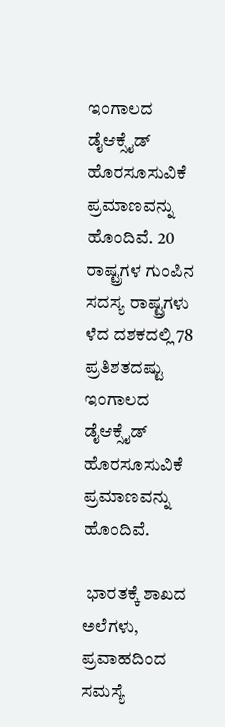ಇಂಗಾಲದ ಡೈಆಕ್ಸೈಡ್ ಹೊರಸೂಸುವಿಕೆ ಪ್ರಮಾಣವನ್ನು ಹೊಂದಿವೆ. 20 ರಾಷ್ಟ್ರಗಳ ಗುಂಪಿನ ಸದಸ್ಯ ರಾಷ್ಟ್ರಗಳು ಳೆದ ದಶಕದಲ್ಲಿ 78 ಪ್ರತಿಶತದಷ್ಟು ಇಂಗಾಲದ ಡೈಆಕ್ಸೈಡ್ ಹೊರಸೂಸುವಿಕೆ ಪ್ರಮಾಣವನ್ನು ಹೊಂದಿವೆ.

 ಭಾರತಕ್ಕೆ ಶಾಖದ ಅಲೆಗಳು, ಪ್ರವಾಹದಿಂದ ಸಮಸ್ಯೆ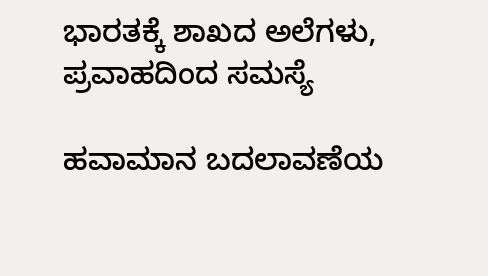ಭಾರತಕ್ಕೆ ಶಾಖದ ಅಲೆಗಳು, ಪ್ರವಾಹದಿಂದ ಸಮಸ್ಯೆ

ಹವಾಮಾನ ಬದಲಾವಣೆಯ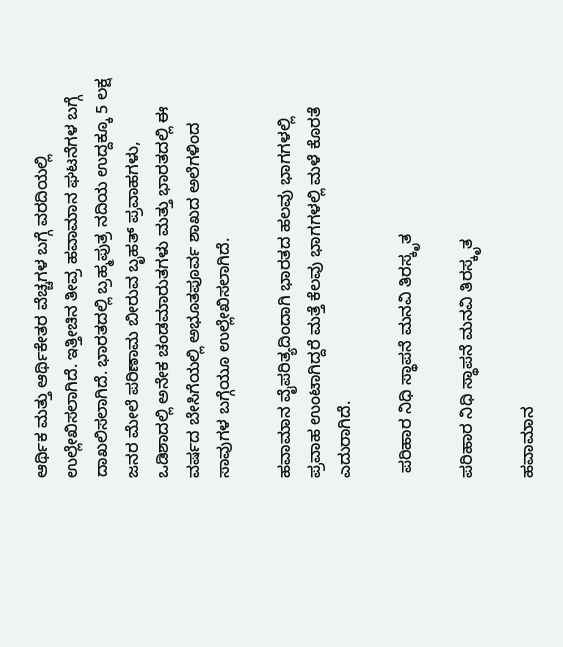ಆರ್ಥಿಕ ಮತ್ತು ಆರ್ಥಿಕೇತರ ವೆಚ್ಚಗಳ ಬಗ್ಗೆ ವರದಿಯಲ್ಲಿ ಉಲ್ಲೇಖಿಸಲಾಗಿದೆ. ಇತ್ತೀಚಿನ ತೀವ್ರ ಹವಾಮಾನ ಘಟನೆಗಳ ಬಗ್ಗೆ ದಾಖಲಿಸಲಾಗಿದೆ. ಭಾರತದಲ್ಲಿ ಬ್ರಹ್ಮಪುತ್ರ ನದಿಯ ಉದ್ದಕ್ಕೂ 5 ಲಕ್ಷ ಜನರ ಮೇಲೆ ಪರಿಣಾಮ ಬೀರುವ ಬೃಹತ್ ಪ್ರವಾಹಗಳು, ಒಡಿಶಾದಲ್ಲಿ ಅನೇಕ ಚಂಡಮಾರುತಗಳು ಮತ್ತು ಭಾರತದಲ್ಲಿ ಈ ವರ್ಷದ ಬೇಸಿಗೆಯಲ್ಲಿ ಅಭೂತಪೂರ್ವ ಶಾಖದ ಅಲೆಗಳಿಂದ ಸಾವುಗಳ ಬಗ್ಗೆಯೂ ಉಲ್ಲೇಖಿಸಲಾಗಿದೆ.

ಹವಾಮಾನ ವೈಪರಿತ್ಯದಿಂದಾಗಿ ಭಾರತದ ಹಲವು ಭಾಗಗಳಲ್ಲಿ ಪ್ರವಾಹ ಉಂಟಾಗಿದ್ದರೆ ಮತ್ತೆ ಕೆಲವು ಭಾಗಗಳಲ್ಲಿ ಮಳೆ ಕೊರತೆ ಎದುರಾಗಿದೆ.

 ಪರಿಹಾರ ನಿಧಿ ಸ್ಥಾಪನೆ ಮನವಿ ತಿರಸ್ಕೃತ

ಪರಿಹಾರ ನಿಧಿ ಸ್ಥಾಪನೆ ಮನವಿ ತಿರಸ್ಕೃತ

ಹವಾಮಾನ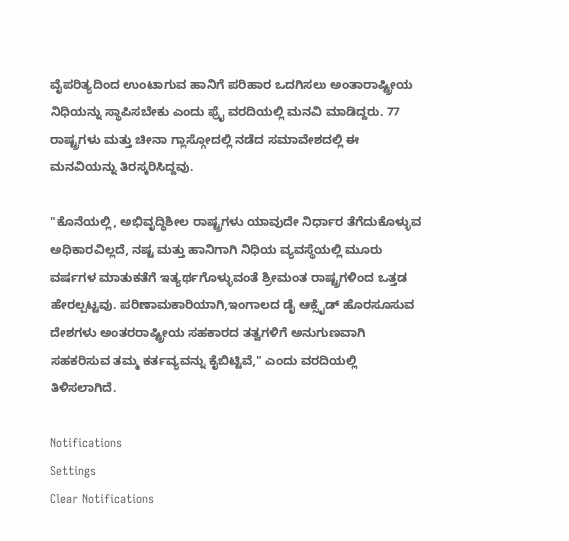ವೈಪರಿತ್ಯದಿಂದ ಉಂಟಾಗುವ ಹಾನಿಗೆ ಪರಿಹಾರ ಒದಗಿಸಲು ಅಂತಾರಾಷ್ಟ್ರೀಯ ನಿಧಿಯನ್ನು ಸ್ಥಾಪಿಸಬೇಕು ಎಂದು ಫ್ರೈ ವರದಿಯಲ್ಲಿ ಮನವಿ ಮಾಡಿದ್ದರು. 77 ರಾಷ್ಟ್ರಗಳು ಮತ್ತು ಚೀನಾ ಗ್ಲಾಸ್ಗೋದಲ್ಲಿ ನಡೆದ ಸಮಾವೇಶದಲ್ಲಿ ಈ ಮನವಿಯನ್ನು ತಿರಸ್ಕರಿಸಿದ್ದವು.

"ಕೊನೆಯಲ್ಲಿ, ಅಭಿವೃದ್ಧಿಶೀಲ ರಾಷ್ಟ್ರಗಳು ಯಾವುದೇ ನಿರ್ಧಾರ ತೆಗೆದುಕೊಳ್ಳುವ ಅಧಿಕಾರವಿಲ್ಲದೆ, ನಷ್ಟ ಮತ್ತು ಹಾನಿಗಾಗಿ ನಿಧಿಯ ವ್ಯವಸ್ಥೆಯಲ್ಲಿ ಮೂರು ವರ್ಷಗಳ ಮಾತುಕತೆಗೆ ಇತ್ಯರ್ಥಗೊಳ್ಳುವಂತೆ ಶ್ರೀಮಂತ ರಾಷ್ಟ್ರಗಳಿಂದ ಒತ್ತಡ ಹೇರಲ್ಪಟ್ಟವು. ಪರಿಣಾಮಕಾರಿಯಾಗಿ,ಇಂಗಾಲದ ಡೈ ಆಕ್ಸೈಡ್ ಹೊರಸೂಸುವ ದೇಶಗಳು ಅಂತರರಾಷ್ಟ್ರೀಯ ಸಹಕಾರದ ತತ್ವಗಳಿಗೆ ಅನುಗುಣವಾಗಿ ಸಹಕರಿಸುವ ತಮ್ಮ ಕರ್ತವ್ಯವನ್ನು ಕೈಬಿಟ್ಟಿವೆ," ಎಂದು ವರದಿಯಲ್ಲಿ ತಿಳಿಸಲಾಗಿದೆ.

Notifications
Settings
Clear Notifications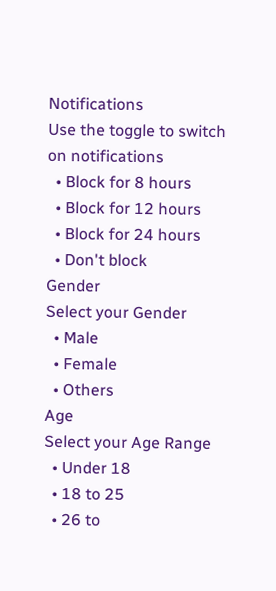Notifications
Use the toggle to switch on notifications
  • Block for 8 hours
  • Block for 12 hours
  • Block for 24 hours
  • Don't block
Gender
Select your Gender
  • Male
  • Female
  • Others
Age
Select your Age Range
  • Under 18
  • 18 to 25
  • 26 to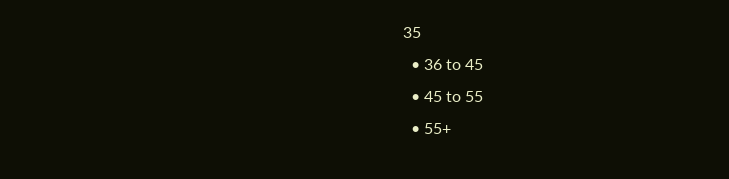35
  • 36 to 45
  • 45 to 55
  • 55+